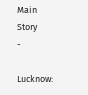Main Story
-

Lucknow: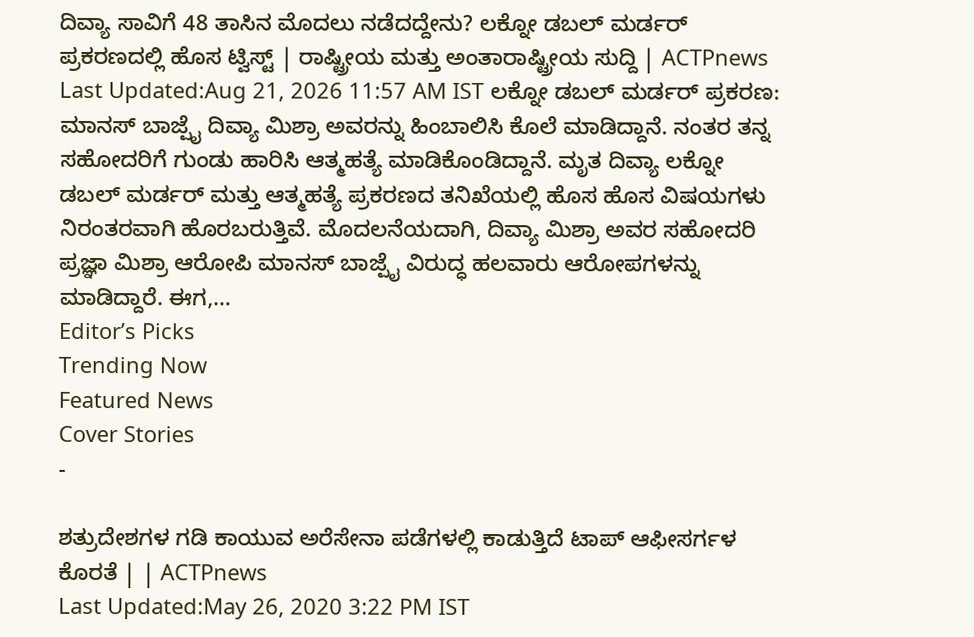ದಿವ್ಯಾ ಸಾವಿಗೆ 48 ತಾಸಿನ ಮೊದಲು ನಡೆದದ್ದೇನು? ಲಕ್ನೋ ಡಬಲ್ ಮರ್ಡರ್ ಪ್ರಕರಣದಲ್ಲಿ ಹೊಸ ಟ್ವಿಸ್ಟ್ | ರಾಷ್ಟ್ರೀಯ ಮತ್ತು ಅಂತಾರಾಷ್ಟ್ರೀಯ ಸುದ್ದಿ | ACTPnews
Last Updated:Aug 21, 2026 11:57 AM IST ಲಕ್ನೋ ಡಬಲ್ ಮರ್ಡರ್ ಪ್ರಕರಣ: ಮಾನಸ್ ಬಾಜ್ಪೈ ದಿವ್ಯಾ ಮಿಶ್ರಾ ಅವರನ್ನು ಹಿಂಬಾಲಿಸಿ ಕೊಲೆ ಮಾಡಿದ್ದಾನೆ. ನಂತರ ತನ್ನ ಸಹೋದರಿಗೆ ಗುಂಡು ಹಾರಿಸಿ ಆತ್ಮಹತ್ಯೆ ಮಾಡಿಕೊಂಡಿದ್ದಾನೆ. ಮೃತ ದಿವ್ಯಾ ಲಕ್ನೋ ಡಬಲ್ ಮರ್ಡರ್ ಮತ್ತು ಆತ್ಮಹತ್ಯೆ ಪ್ರಕರಣದ ತನಿಖೆಯಲ್ಲಿ ಹೊಸ ಹೊಸ ವಿಷಯಗಳು ನಿರಂತರವಾಗಿ ಹೊರಬರುತ್ತಿವೆ. ಮೊದಲನೆಯದಾಗಿ, ದಿವ್ಯಾ ಮಿಶ್ರಾ ಅವರ ಸಹೋದರಿ ಪ್ರಜ್ಞಾ ಮಿಶ್ರಾ ಆರೋಪಿ ಮಾನಸ್ ಬಾಜ್ಪೈ ವಿರುದ್ಧ ಹಲವಾರು ಆರೋಪಗಳನ್ನು ಮಾಡಿದ್ದಾರೆ. ಈಗ,…
Editor’s Picks
Trending Now
Featured News
Cover Stories
-

ಶತ್ರುದೇಶಗಳ ಗಡಿ ಕಾಯುವ ಅರೆಸೇನಾ ಪಡೆಗಳಲ್ಲಿ ಕಾಡುತ್ತಿದೆ ಟಾಪ್ ಆಫೀಸರ್ಗಳ ಕೊರತೆ | | ACTPnews
Last Updated:May 26, 2020 3:22 PM IST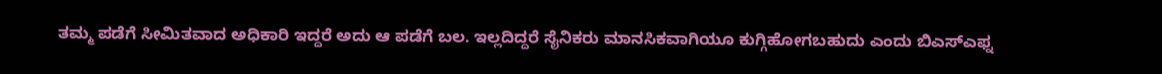ತಮ್ಮ ಪಡೆಗೆ ಸೀಮಿತವಾದ ಅಧಿಕಾರಿ ಇದ್ದರೆ ಅದು ಆ ಪಡೆಗೆ ಬಲ. ಇಲ್ಲದಿದ್ದರೆ ಸೈನಿಕರು ಮಾನಸಿಕವಾಗಿಯೂ ಕುಗ್ಗಿಹೋಗಬಹುದು ಎಂದು ಬಿಎಸ್ಎಫ್ನ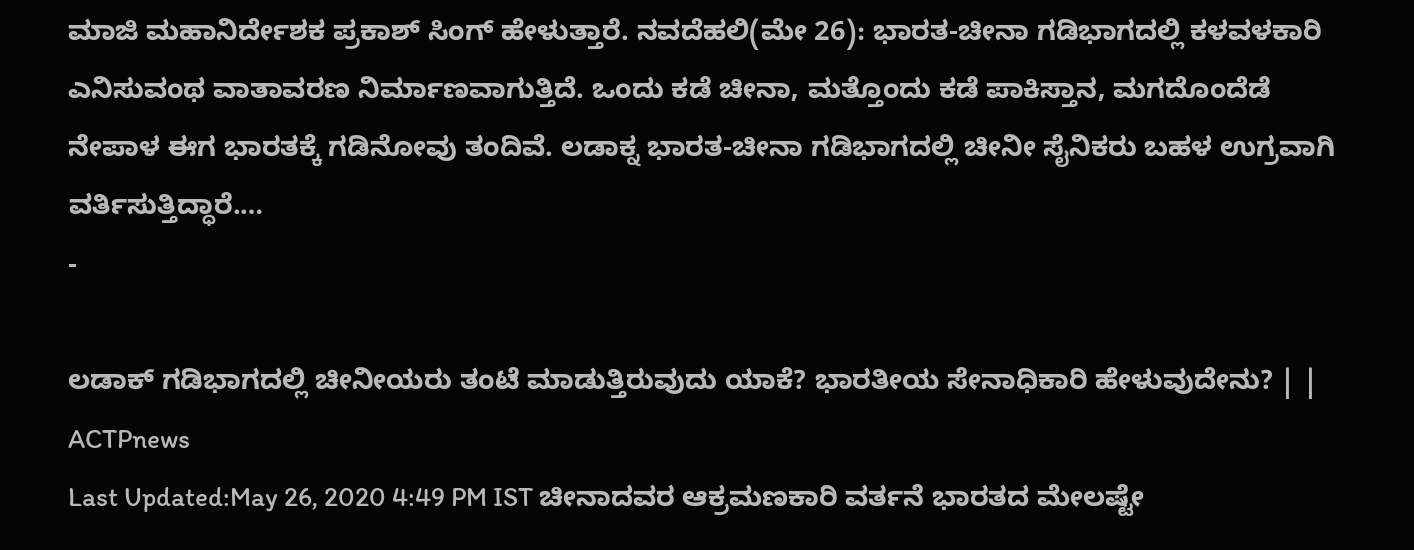ಮಾಜಿ ಮಹಾನಿರ್ದೇಶಕ ಪ್ರಕಾಶ್ ಸಿಂಗ್ ಹೇಳುತ್ತಾರೆ. ನವದೆಹಲಿ(ಮೇ 26): ಭಾರತ-ಚೀನಾ ಗಡಿಭಾಗದಲ್ಲಿ ಕಳವಳಕಾರಿ ಎನಿಸುವಂಥ ವಾತಾವರಣ ನಿರ್ಮಾಣವಾಗುತ್ತಿದೆ. ಒಂದು ಕಡೆ ಚೀನಾ, ಮತ್ತೊಂದು ಕಡೆ ಪಾಕಿಸ್ತಾನ, ಮಗದೊಂದೆಡೆ ನೇಪಾಳ ಈಗ ಭಾರತಕ್ಕೆ ಗಡಿನೋವು ತಂದಿವೆ. ಲಡಾಕ್ನ ಭಾರತ-ಚೀನಾ ಗಡಿಭಾಗದಲ್ಲಿ ಚೀನೀ ಸೈನಿಕರು ಬಹಳ ಉಗ್ರವಾಗಿ ವರ್ತಿಸುತ್ತಿದ್ಧಾರೆ.…
-

ಲಡಾಕ್ ಗಡಿಭಾಗದಲ್ಲಿ ಚೀನೀಯರು ತಂಟೆ ಮಾಡುತ್ತಿರುವುದು ಯಾಕೆ? ಭಾರತೀಯ ಸೇನಾಧಿಕಾರಿ ಹೇಳುವುದೇನು? | | ACTPnews
Last Updated:May 26, 2020 4:49 PM IST ಚೀನಾದವರ ಆಕ್ರಮಣಕಾರಿ ವರ್ತನೆ ಭಾರತದ ಮೇಲಷ್ಟೇ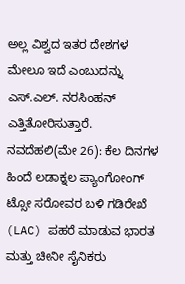ಅಲ್ಲ ವಿಶ್ವದ ಇತರ ದೇಶಗಳ ಮೇಲೂ ಇದೆ ಎಂಬುದನ್ನು ಎಸ್.ಎಲ್. ನರಸಿಂಹನ್ ಎತ್ತಿತೋರಿಸುತ್ತಾರೆ. ನವದೆಹಲಿ(ಮೇ 26): ಕೆಲ ದಿನಗಳ ಹಿಂದೆ ಲಡಾಕ್ನಲ ಪ್ಯಾಂಗೋಂಗ್ ಟ್ಸೋ ಸರೋವರ ಬಳಿ ಗಡಿರೇಖೆ (LAC) ಪಹರೆ ಮಾಡುವ ಭಾರತ ಮತ್ತು ಚೀನೀ ಸೈನಿಕರು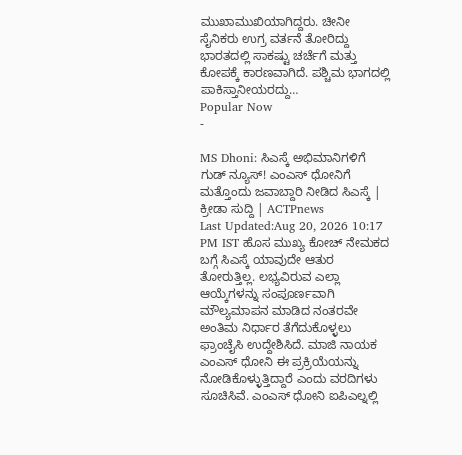ಮುಖಾಮುಖಿಯಾಗಿದ್ದರು. ಚೀನೀ ಸೈನಿಕರು ಉಗ್ರ ವರ್ತನೆ ತೋರಿದ್ದು ಭಾರತದಲ್ಲಿ ಸಾಕಷ್ಟು ಚರ್ಚೆಗೆ ಮತ್ತು ಕೋಪಕ್ಕೆ ಕಾರಣವಾಗಿದೆ. ಪಶ್ಚಿಮ ಭಾಗದಲ್ಲಿ ಪಾಕಿಸ್ತಾನೀಯರದ್ದು…
Popular Now
-

MS Dhoni: ಸಿಎಸ್ಕೆ ಅಭಿಮಾನಿಗಳಿಗೆ ಗುಡ್ ನ್ಯೂಸ್! ಎಂಎಸ್ ಧೋನಿಗೆ ಮತ್ತೊಂದು ಜವಾಬ್ದಾರಿ ನೀಡಿದ ಸಿಎಸ್ಕೆ | ಕ್ರೀಡಾ ಸುದ್ದಿ | ACTPnews
Last Updated:Aug 20, 2026 10:17 PM IST ಹೊಸ ಮುಖ್ಯ ಕೋಚ್ ನೇಮಕದ ಬಗ್ಗೆ ಸಿಎಸ್ಕೆ ಯಾವುದೇ ಆತುರ ತೋರುತ್ತಿಲ್ಲ. ಲಭ್ಯವಿರುವ ಎಲ್ಲಾ ಆಯ್ಕೆಗಳನ್ನು ಸಂಪೂರ್ಣವಾಗಿ ಮೌಲ್ಯಮಾಪನ ಮಾಡಿದ ನಂತರವೇ ಅಂತಿಮ ನಿರ್ಧಾರ ತೆಗೆದುಕೊಳ್ಳಲು ಫ್ರಾಂಚೈಸಿ ಉದ್ದೇಶಿಸಿದೆ. ಮಾಜಿ ನಾಯಕ ಎಂಎಸ್ ಧೋನಿ ಈ ಪ್ರಕ್ರಿಯೆಯನ್ನು ನೋಡಿಕೊಳ್ಳುತ್ತಿದ್ದಾರೆ ಎಂದು ವರದಿಗಳು ಸೂಚಿಸಿವೆ. ಎಂಎಸ್ ಧೋನಿ ಐಪಿಎಲ್ನಲ್ಲಿ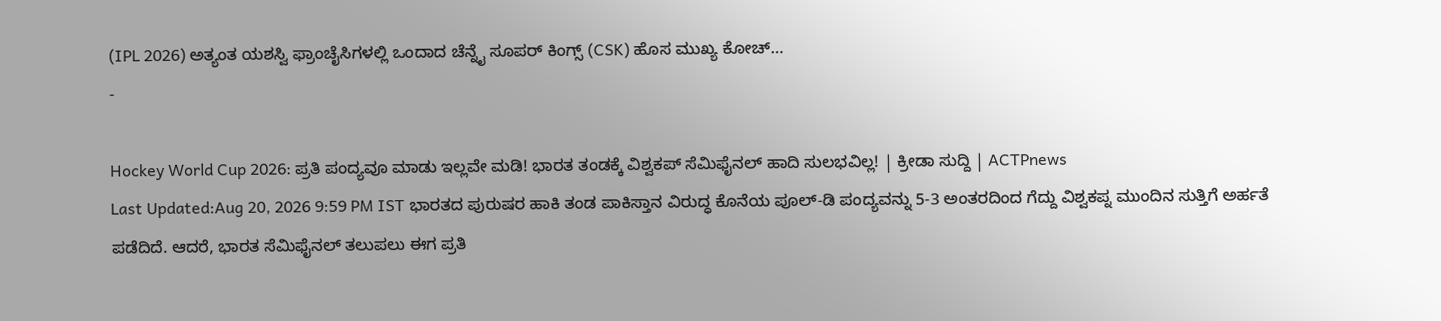(IPL 2026) ಅತ್ಯಂತ ಯಶಸ್ವಿ ಫ್ರಾಂಚೈಸಿಗಳಲ್ಲಿ ಒಂದಾದ ಚೆನ್ನೈ ಸೂಪರ್ ಕಿಂಗ್ಸ್ (CSK) ಹೊಸ ಮುಖ್ಯ ಕೋಚ್…
-

Hockey World Cup 2026: ಪ್ರತಿ ಪಂದ್ಯವೂ ಮಾಡು ಇಲ್ಲವೇ ಮಡಿ! ಭಾರತ ತಂಡಕ್ಕೆ ವಿಶ್ವಕಪ್ ಸೆಮಿಫೈನಲ್ ಹಾದಿ ಸುಲಭವಿಲ್ಲ! | ಕ್ರೀಡಾ ಸುದ್ದಿ | ACTPnews
Last Updated:Aug 20, 2026 9:59 PM IST ಭಾರತದ ಪುರುಷರ ಹಾಕಿ ತಂಡ ಪಾಕಿಸ್ತಾನ ವಿರುದ್ಧ ಕೊನೆಯ ಪೂಲ್-ಡಿ ಪಂದ್ಯವನ್ನು 5-3 ಅಂತರದಿಂದ ಗೆದ್ದು ವಿಶ್ವಕಪ್ನ ಮುಂದಿನ ಸುತ್ತಿಗೆ ಅರ್ಹತೆ ಪಡೆದಿದೆ. ಆದರೆ, ಭಾರತ ಸೆಮಿಫೈನಲ್ ತಲುಪಲು ಈಗ ಪ್ರತಿ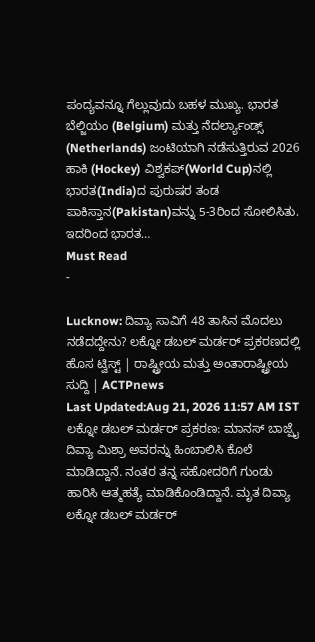ಪಂದ್ಯವನ್ನೂ ಗೆಲ್ಲುವುದು ಬಹಳ ಮುಖ್ಯ. ಭಾರತ ಬೆಲ್ಜಿಯಂ (Belgium) ಮತ್ತು ನೆದರ್ಲ್ಯಾಂಡ್ಸ್ (Netherlands) ಜಂಟಿಯಾಗಿ ನಡೆಸುತ್ತಿರುವ 2026 ಹಾಕಿ (Hockey) ವಿಶ್ವಕಪ್(World Cup)ನಲ್ಲಿ ಭಾರತ(India)ದ ಪುರುಷರ ತಂಡ ಪಾಕಿಸ್ತಾನ(Pakistan)ವನ್ನು 5-3ರಿಂದ ಸೋಲಿಸಿತು. ಇದರಿಂದ ಭಾರತ…
Must Read
-

Lucknow: ದಿವ್ಯಾ ಸಾವಿಗೆ 48 ತಾಸಿನ ಮೊದಲು ನಡೆದದ್ದೇನು? ಲಕ್ನೋ ಡಬಲ್ ಮರ್ಡರ್ ಪ್ರಕರಣದಲ್ಲಿ ಹೊಸ ಟ್ವಿಸ್ಟ್ | ರಾಷ್ಟ್ರೀಯ ಮತ್ತು ಅಂತಾರಾಷ್ಟ್ರೀಯ ಸುದ್ದಿ | ACTPnews
Last Updated:Aug 21, 2026 11:57 AM IST ಲಕ್ನೋ ಡಬಲ್ ಮರ್ಡರ್ ಪ್ರಕರಣ: ಮಾನಸ್ ಬಾಜ್ಪೈ ದಿವ್ಯಾ ಮಿಶ್ರಾ ಅವರನ್ನು ಹಿಂಬಾಲಿಸಿ ಕೊಲೆ ಮಾಡಿದ್ದಾನೆ. ನಂತರ ತನ್ನ ಸಹೋದರಿಗೆ ಗುಂಡು ಹಾರಿಸಿ ಆತ್ಮಹತ್ಯೆ ಮಾಡಿಕೊಂಡಿದ್ದಾನೆ. ಮೃತ ದಿವ್ಯಾ ಲಕ್ನೋ ಡಬಲ್ ಮರ್ಡರ್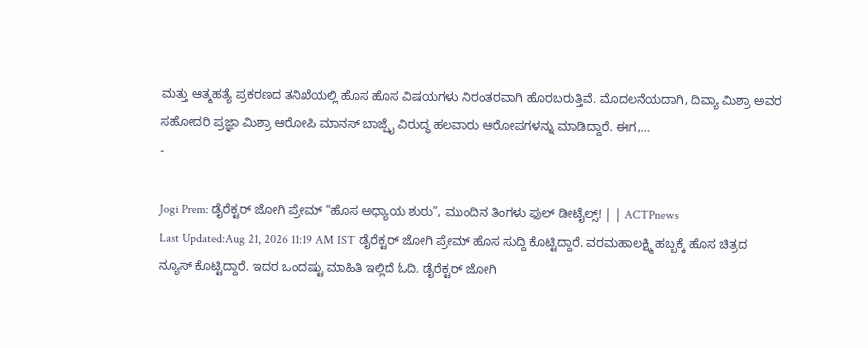ಮತ್ತು ಆತ್ಮಹತ್ಯೆ ಪ್ರಕರಣದ ತನಿಖೆಯಲ್ಲಿ ಹೊಸ ಹೊಸ ವಿಷಯಗಳು ನಿರಂತರವಾಗಿ ಹೊರಬರುತ್ತಿವೆ. ಮೊದಲನೆಯದಾಗಿ, ದಿವ್ಯಾ ಮಿಶ್ರಾ ಅವರ ಸಹೋದರಿ ಪ್ರಜ್ಞಾ ಮಿಶ್ರಾ ಆರೋಪಿ ಮಾನಸ್ ಬಾಜ್ಪೈ ವಿರುದ್ಧ ಹಲವಾರು ಆರೋಪಗಳನ್ನು ಮಾಡಿದ್ದಾರೆ. ಈಗ,…
-

Jogi Prem: ಡೈರೆಕ್ಟರ್ ಜೋಗಿ ಪ್ರೇಮ್ “ಹೊಸ ಅಧ್ಯಾಯ ಶುರು”, ಮುಂದಿನ ತಿಂಗಳು ಫುಲ್ ಡೀಟೈಲ್ಸ್! | | ACTPnews
Last Updated:Aug 21, 2026 11:19 AM IST ಡೈರೆಕ್ಟರ್ ಜೋಗಿ ಪ್ರೇಮ್ ಹೊಸ ಸುದ್ದಿ ಕೊಟ್ಟಿದ್ದಾರೆ. ವರಮಹಾಲಕ್ಷ್ಮಿ ಹಬ್ಬಕ್ಕೆ ಹೊಸ ಚಿತ್ರದ ನ್ಯೂಸ್ ಕೊಟ್ಟಿದ್ದಾರೆ. ಇದರ ಒಂದಷ್ಟು ಮಾಹಿತಿ ಇಲ್ಲಿದೆ ಓದಿ. ಡೈರೆಕ್ಟರ್ ಜೋಗಿ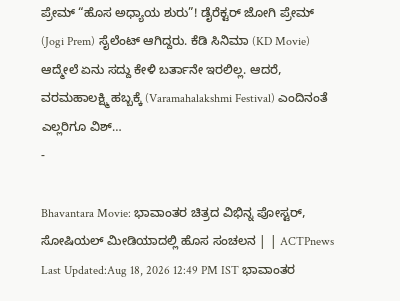ಪ್ರೇಮ್ “ಹೊಸ ಅಧ್ಯಾಯ ಶುರು”! ಡೈರೆಕ್ಟರ್ ಜೋಗಿ ಪ್ರೇಮ್ (Jogi Prem) ಸೈಲೆಂಟ್ ಆಗಿದ್ದರು. ಕೆಡಿ ಸಿನಿಮಾ (KD Movie) ಆದ್ಮೇಲೆ ಏನು ಸದ್ದು ಕೇಳಿ ಬರ್ತಾನೇ ಇರಲಿಲ್ಲ. ಆದರೆ, ವರಮಹಾಲಕ್ಷ್ಮಿ ಹಬ್ಬಕ್ಕೆ (Varamahalakshmi Festival) ಎಂದಿನಂತೆ ಎಲ್ಲರಿಗೂ ವಿಶ್…
-

Bhavantara Movie: ಭಾವಾಂತರ ಚಿತ್ರದ ವಿಭಿನ್ನ ಪೋಸ್ಟರ್, ಸೋಷಿಯಲ್ ಮೀಡಿಯಾದಲ್ಲಿ ಹೊಸ ಸಂಚಲನ | | ACTPnews
Last Updated:Aug 18, 2026 12:49 PM IST ಭಾವಾಂತರ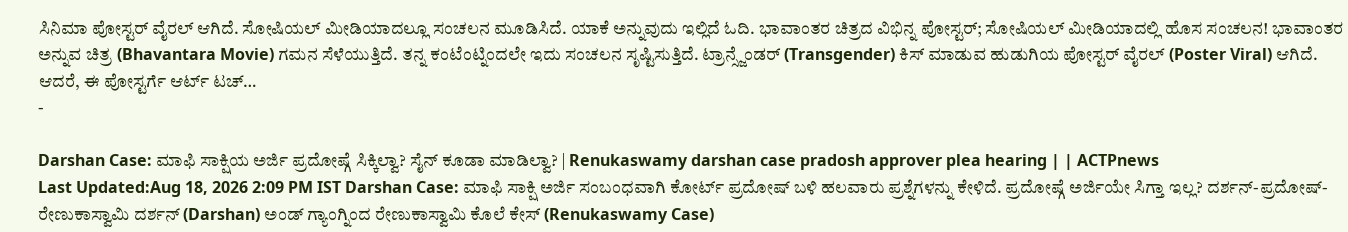ಸಿನಿಮಾ ಪೋಸ್ಟರ್ ವೈರಲ್ ಆಗಿದೆ. ಸೋಷಿಯಲ್ ಮೀಡಿಯಾದಲ್ಲೂ ಸಂಚಲನ ಮೂಡಿಸಿದೆ. ಯಾಕೆ ಅನ್ನುವುದು ಇಲ್ಲಿದೆ ಓದಿ. ಭಾವಾಂತರ ಚಿತ್ರದ ವಿಭಿನ್ನ ಪೋಸ್ಟರ್; ಸೋಷಿಯಲ್ ಮೀಡಿಯಾದಲ್ಲಿ ಹೊಸ ಸಂಚಲನ! ಭಾವಾಂತರ ಅನ್ನುವ ಚಿತ್ರ (Bhavantara Movie) ಗಮನ ಸೆಳೆಯುತ್ತಿದೆ. ತನ್ನ ಕಂಟೆಂಟ್ನಿಂದಲೇ ಇದು ಸಂಚಲನ ಸೃಷ್ಟಿಸುತ್ತಿದೆ. ಟ್ರಾನ್ಸ್ಜೆಂಡರ್ (Transgender) ಕಿಸ್ ಮಾಡುವ ಹುಡುಗಿಯ ಪೋಸ್ಟರ್ ವೈರಲ್ (Poster Viral) ಆಗಿದೆ. ಆದರೆ, ಈ ಪೋಸ್ಟರ್ಗೆ ಆರ್ಟ್ ಟಚ್…
-

Darshan Case: ಮಾಫಿ ಸಾಕ್ಷಿಯ ಅರ್ಜಿ ಪ್ರದೋಷ್ಗೆ ಸಿಕ್ಕಿಲ್ವಾ? ಸೈನ್ ಕೂಡಾ ಮಾಡಿಲ್ವಾ? | Renukaswamy darshan case pradosh approver plea hearing | | ACTPnews
Last Updated:Aug 18, 2026 2:09 PM IST Darshan Case: ಮಾಫಿ ಸಾಕ್ಷಿ ಅರ್ಜಿ ಸಂಬಂಧವಾಗಿ ಕೋರ್ಟ್ ಪ್ರದೋಷ್ ಬಳಿ ಹಲವಾರು ಪ್ರಶ್ನೆಗಳನ್ನು ಕೇಳಿದೆ. ಪ್ರದೋಷ್ಗೆ ಅರ್ಜಿಯೇ ಸಿಗ್ತಾ ಇಲ್ಲ? ದರ್ಶನ್-ಪ್ರದೋಷ್-ರೇಣುಕಾಸ್ವಾಮಿ ದರ್ಶನ್ (Darshan) ಅಂಡ್ ಗ್ಯಾಂಗ್ನಿಂದ ರೇಣುಕಾಸ್ವಾಮಿ ಕೊಲೆ ಕೇಸ್ (Renukaswamy Case)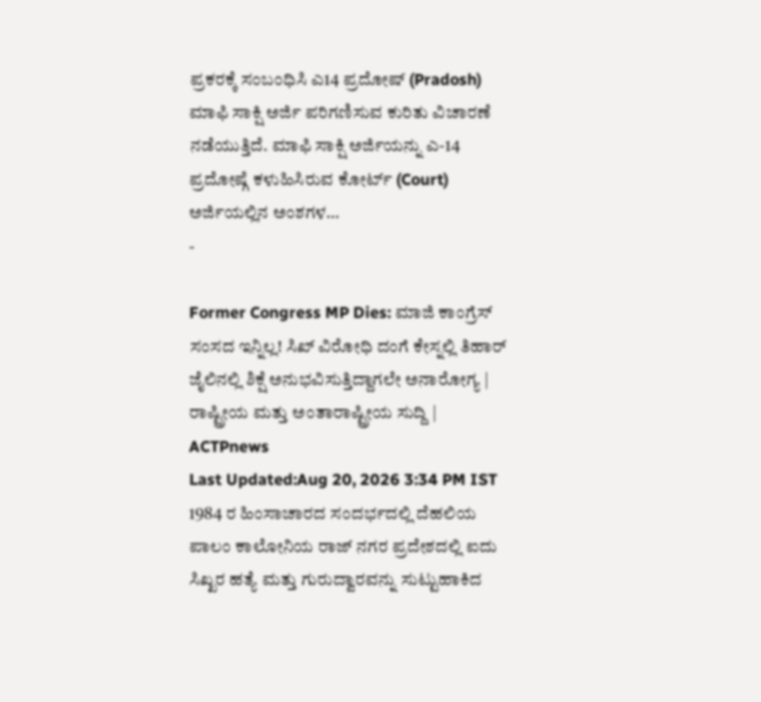ಪ್ರಕರಕ್ಕೆ ಸಂಬಂಧಿಸಿ ಎ14 ಪ್ರದೋಷ್ (Pradosh) ಮಾಫಿ ಸಾಕ್ಷಿ ಅರ್ಜಿ ಪರಿಗಣಿಸುವ ಕುರಿತು ವಿಚಾರಣೆ ನಡೆಯುತ್ತಿದೆ. ಮಾಫಿ ಸಾಕ್ಷಿ ಅರ್ಜಿಯನ್ನು ಎ-14 ಪ್ರದೋಷ್ಗೆ ಕಳುಹಿಸಿರುವ ಕೋರ್ಟ್ (Court) ಅರ್ಜಿಯಲ್ಲಿನ ಅಂಶಗಳ…
-

Former Congress MP Dies: ಮಾಜಿ ಕಾಂಗ್ರೆಸ್ ಸಂಸದ ಇನ್ನಿಲ್ಲ! ಸಿಖ್ ವಿರೋಧಿ ದಂಗೆ ಕೇಸ್ನಲ್ಲಿ ತಿಹಾರ್ ಜೈಲಿನಲ್ಲಿ ಶಿಕ್ಷೆ ಅನುಭವಿಸುತ್ತಿದ್ದಾಗಲೇ ಅನಾರೋಗ್ಯ | ರಾಷ್ಟ್ರೀಯ ಮತ್ತು ಅಂತಾರಾಷ್ಟ್ರೀಯ ಸುದ್ದಿ | ACTPnews
Last Updated:Aug 20, 2026 3:34 PM IST 1984 ರ ಹಿಂಸಾಚಾರದ ಸಂದರ್ಭದಲ್ಲಿ ದೆಹಲಿಯ ಪಾಲಂ ಕಾಲೋನಿಯ ರಾಜ್ ನಗರ ಪ್ರದೇಶದಲ್ಲಿ ಐದು ಸಿಖ್ಖರ ಹತ್ಯೆ ಮತ್ತು ಗುರುದ್ವಾರವನ್ನು ಸುಟ್ಟುಹಾಕಿದ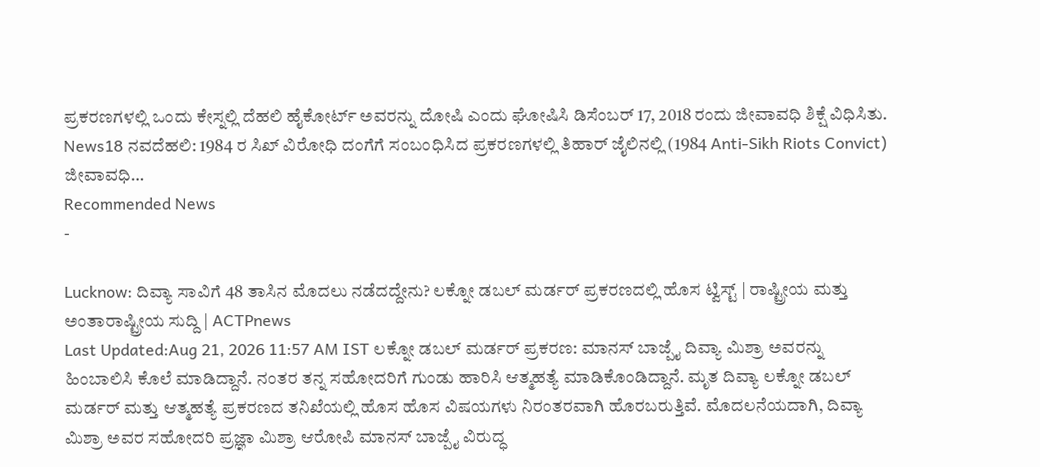ಪ್ರಕರಣಗಳಲ್ಲಿ ಒಂದು ಕೇಸ್ನಲ್ಲಿ ದೆಹಲಿ ಹೈಕೋರ್ಟ್ ಅವರನ್ನು ದೋಷಿ ಎಂದು ಘೋಷಿಸಿ ಡಿಸೆಂಬರ್ 17, 2018 ರಂದು ಜೀವಾವಧಿ ಶಿಕ್ಷೆ ವಿಧಿಸಿತು. News18 ನವದೆಹಲಿ: 1984 ರ ಸಿಖ್ ವಿರೋಧಿ ದಂಗೆಗೆ ಸಂಬಂಧಿಸಿದ ಪ್ರಕರಣಗಳಲ್ಲಿ ತಿಹಾರ್ ಜೈಲಿನಲ್ಲಿ (1984 Anti-Sikh Riots Convict) ಜೀವಾವಧಿ…
Recommended News
-

Lucknow: ದಿವ್ಯಾ ಸಾವಿಗೆ 48 ತಾಸಿನ ಮೊದಲು ನಡೆದದ್ದೇನು? ಲಕ್ನೋ ಡಬಲ್ ಮರ್ಡರ್ ಪ್ರಕರಣದಲ್ಲಿ ಹೊಸ ಟ್ವಿಸ್ಟ್ | ರಾಷ್ಟ್ರೀಯ ಮತ್ತು ಅಂತಾರಾಷ್ಟ್ರೀಯ ಸುದ್ದಿ | ACTPnews
Last Updated:Aug 21, 2026 11:57 AM IST ಲಕ್ನೋ ಡಬಲ್ ಮರ್ಡರ್ ಪ್ರಕರಣ: ಮಾನಸ್ ಬಾಜ್ಪೈ ದಿವ್ಯಾ ಮಿಶ್ರಾ ಅವರನ್ನು ಹಿಂಬಾಲಿಸಿ ಕೊಲೆ ಮಾಡಿದ್ದಾನೆ. ನಂತರ ತನ್ನ ಸಹೋದರಿಗೆ ಗುಂಡು ಹಾರಿಸಿ ಆತ್ಮಹತ್ಯೆ ಮಾಡಿಕೊಂಡಿದ್ದಾನೆ. ಮೃತ ದಿವ್ಯಾ ಲಕ್ನೋ ಡಬಲ್ ಮರ್ಡರ್ ಮತ್ತು ಆತ್ಮಹತ್ಯೆ ಪ್ರಕರಣದ ತನಿಖೆಯಲ್ಲಿ ಹೊಸ ಹೊಸ ವಿಷಯಗಳು ನಿರಂತರವಾಗಿ ಹೊರಬರುತ್ತಿವೆ. ಮೊದಲನೆಯದಾಗಿ, ದಿವ್ಯಾ ಮಿಶ್ರಾ ಅವರ ಸಹೋದರಿ ಪ್ರಜ್ಞಾ ಮಿಶ್ರಾ ಆರೋಪಿ ಮಾನಸ್ ಬಾಜ್ಪೈ ವಿರುದ್ಧ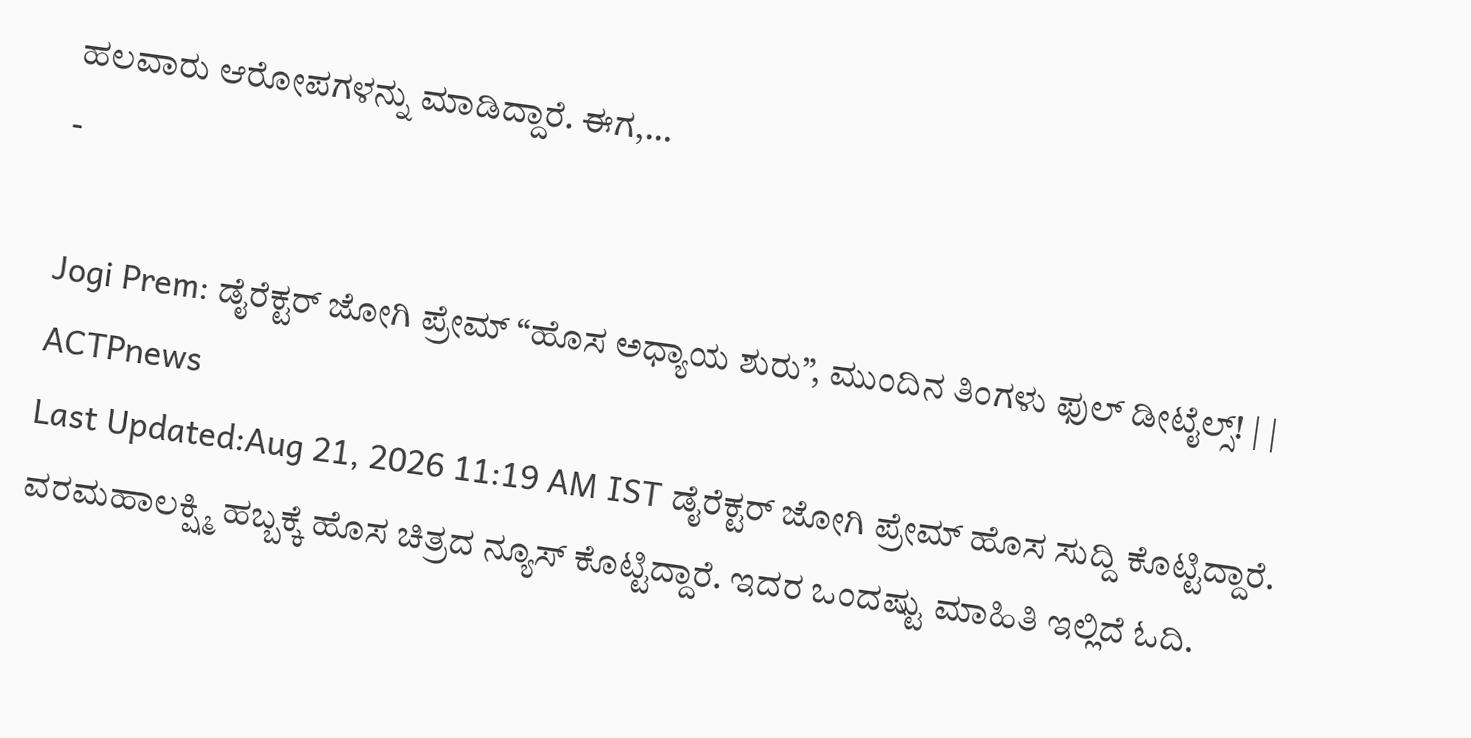ಹಲವಾರು ಆರೋಪಗಳನ್ನು ಮಾಡಿದ್ದಾರೆ. ಈಗ,…
-

Jogi Prem: ಡೈರೆಕ್ಟರ್ ಜೋಗಿ ಪ್ರೇಮ್ “ಹೊಸ ಅಧ್ಯಾಯ ಶುರು”, ಮುಂದಿನ ತಿಂಗಳು ಫುಲ್ ಡೀಟೈಲ್ಸ್! | | ACTPnews
Last Updated:Aug 21, 2026 11:19 AM IST ಡೈರೆಕ್ಟರ್ ಜೋಗಿ ಪ್ರೇಮ್ ಹೊಸ ಸುದ್ದಿ ಕೊಟ್ಟಿದ್ದಾರೆ. ವರಮಹಾಲಕ್ಷ್ಮಿ ಹಬ್ಬಕ್ಕೆ ಹೊಸ ಚಿತ್ರದ ನ್ಯೂಸ್ ಕೊಟ್ಟಿದ್ದಾರೆ. ಇದರ ಒಂದಷ್ಟು ಮಾಹಿತಿ ಇಲ್ಲಿದೆ ಓದಿ.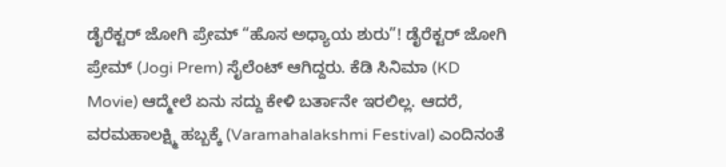ಡೈರೆಕ್ಟರ್ ಜೋಗಿ ಪ್ರೇಮ್ “ಹೊಸ ಅಧ್ಯಾಯ ಶುರು”! ಡೈರೆಕ್ಟರ್ ಜೋಗಿ ಪ್ರೇಮ್ (Jogi Prem) ಸೈಲೆಂಟ್ ಆಗಿದ್ದರು. ಕೆಡಿ ಸಿನಿಮಾ (KD Movie) ಆದ್ಮೇಲೆ ಏನು ಸದ್ದು ಕೇಳಿ ಬರ್ತಾನೇ ಇರಲಿಲ್ಲ. ಆದರೆ, ವರಮಹಾಲಕ್ಷ್ಮಿ ಹಬ್ಬಕ್ಕೆ (Varamahalakshmi Festival) ಎಂದಿನಂತೆ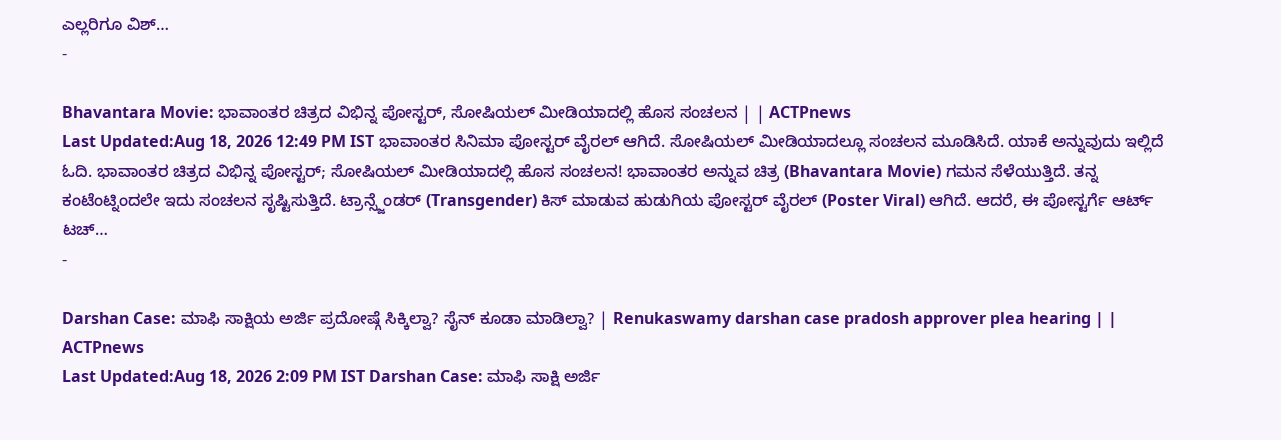ಎಲ್ಲರಿಗೂ ವಿಶ್…
-

Bhavantara Movie: ಭಾವಾಂತರ ಚಿತ್ರದ ವಿಭಿನ್ನ ಪೋಸ್ಟರ್, ಸೋಷಿಯಲ್ ಮೀಡಿಯಾದಲ್ಲಿ ಹೊಸ ಸಂಚಲನ | | ACTPnews
Last Updated:Aug 18, 2026 12:49 PM IST ಭಾವಾಂತರ ಸಿನಿಮಾ ಪೋಸ್ಟರ್ ವೈರಲ್ ಆಗಿದೆ. ಸೋಷಿಯಲ್ ಮೀಡಿಯಾದಲ್ಲೂ ಸಂಚಲನ ಮೂಡಿಸಿದೆ. ಯಾಕೆ ಅನ್ನುವುದು ಇಲ್ಲಿದೆ ಓದಿ. ಭಾವಾಂತರ ಚಿತ್ರದ ವಿಭಿನ್ನ ಪೋಸ್ಟರ್; ಸೋಷಿಯಲ್ ಮೀಡಿಯಾದಲ್ಲಿ ಹೊಸ ಸಂಚಲನ! ಭಾವಾಂತರ ಅನ್ನುವ ಚಿತ್ರ (Bhavantara Movie) ಗಮನ ಸೆಳೆಯುತ್ತಿದೆ. ತನ್ನ ಕಂಟೆಂಟ್ನಿಂದಲೇ ಇದು ಸಂಚಲನ ಸೃಷ್ಟಿಸುತ್ತಿದೆ. ಟ್ರಾನ್ಸ್ಜೆಂಡರ್ (Transgender) ಕಿಸ್ ಮಾಡುವ ಹುಡುಗಿಯ ಪೋಸ್ಟರ್ ವೈರಲ್ (Poster Viral) ಆಗಿದೆ. ಆದರೆ, ಈ ಪೋಸ್ಟರ್ಗೆ ಆರ್ಟ್ ಟಚ್…
-

Darshan Case: ಮಾಫಿ ಸಾಕ್ಷಿಯ ಅರ್ಜಿ ಪ್ರದೋಷ್ಗೆ ಸಿಕ್ಕಿಲ್ವಾ? ಸೈನ್ ಕೂಡಾ ಮಾಡಿಲ್ವಾ? | Renukaswamy darshan case pradosh approver plea hearing | | ACTPnews
Last Updated:Aug 18, 2026 2:09 PM IST Darshan Case: ಮಾಫಿ ಸಾಕ್ಷಿ ಅರ್ಜಿ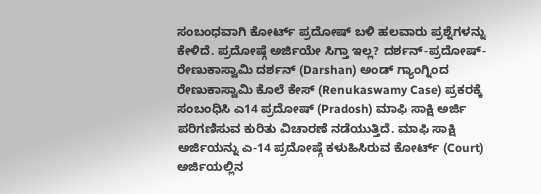ಸಂಬಂಧವಾಗಿ ಕೋರ್ಟ್ ಪ್ರದೋಷ್ ಬಳಿ ಹಲವಾರು ಪ್ರಶ್ನೆಗಳನ್ನು ಕೇಳಿದೆ. ಪ್ರದೋಷ್ಗೆ ಅರ್ಜಿಯೇ ಸಿಗ್ತಾ ಇಲ್ಲ? ದರ್ಶನ್-ಪ್ರದೋಷ್-ರೇಣುಕಾಸ್ವಾಮಿ ದರ್ಶನ್ (Darshan) ಅಂಡ್ ಗ್ಯಾಂಗ್ನಿಂದ ರೇಣುಕಾಸ್ವಾಮಿ ಕೊಲೆ ಕೇಸ್ (Renukaswamy Case) ಪ್ರಕರಕ್ಕೆ ಸಂಬಂಧಿಸಿ ಎ14 ಪ್ರದೋಷ್ (Pradosh) ಮಾಫಿ ಸಾಕ್ಷಿ ಅರ್ಜಿ ಪರಿಗಣಿಸುವ ಕುರಿತು ವಿಚಾರಣೆ ನಡೆಯುತ್ತಿದೆ. ಮಾಫಿ ಸಾಕ್ಷಿ ಅರ್ಜಿಯನ್ನು ಎ-14 ಪ್ರದೋಷ್ಗೆ ಕಳುಹಿಸಿರುವ ಕೋರ್ಟ್ (Court) ಅರ್ಜಿಯಲ್ಲಿನ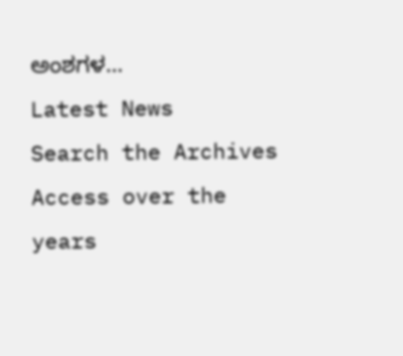ಅಂಶಗಳ…
Latest News
Search the Archives
Access over the years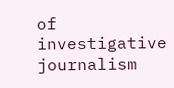of investigative journalism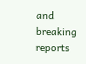and breaking reports